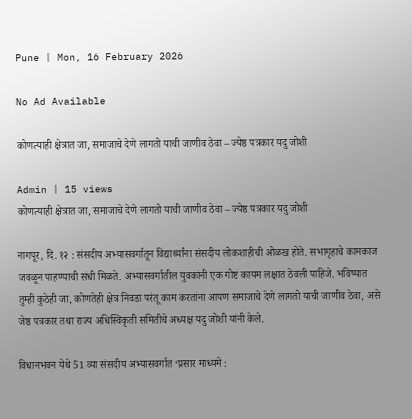Pune | Mon, 16 February 2026

No Ad Available

कोणत्याही क्षेत्रात जा, समाजाचे देणे लागतो याची जाणीव ठेवा – ज्येष्ठ पत्रकार यदु जोशी

Admin | 15 views
कोणत्याही क्षेत्रात जा, समाजाचे देणे लागतो याची जाणीव ठेवा – ज्येष्ठ पत्रकार यदु जोशी

नागपूर, दि. १२ : संसदीय अभ्यासवर्गातून विद्यार्थ्यांना संसदीय लोकशाहीची ओळख होते. सभागृहाचे कामकाज जवळून पाहण्याची संधी मिळते. अभ्यासवर्गातील युवकांनी एक गोष्ट कायम लक्षात ठेवली पाहिजे. भविष्यात तुम्ही कुठेही जा, कोणतेही क्षेत्र निवडा परंतू काम करतांना आपण समाजाचे देणे लागतो याची जाणीव ठेवा, असे जेष्ठ पत्रकार तथा राज्य अधिस्विकृती समितीचे अध्यक्ष यदु जोशी यांनी केले.

विधानभवन येथे 51 व्या संसदीय अभ्यासवर्गात ‘प्रसार माध्यमे :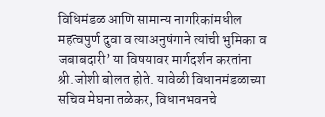विधिमंडळ आणि सामान्य नागरिकांमधील महत्वपुर्ण दुवा व त्याअनुषंगाने त्यांची भुमिका व जबाबदारी’ या विषयावर मार्गदर्शन करतांना श्री.जोशी बोलत होते. यावेळी विधानमंडळाच्या सचिव मेघना तळेकर, विधानभवनचे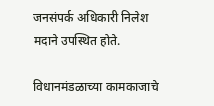जनसंपर्क अधिकारी निलेश मदाने उपस्थित होते.

विधानमंडळाच्या कामकाजाचे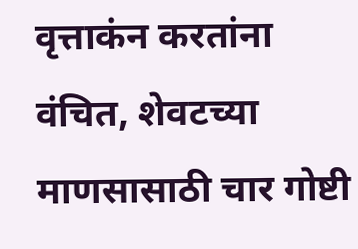वृत्ताकंन करतांना वंचित, शेवटच्या माणसासाठी चार गोष्टी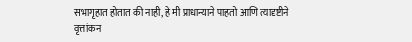सभागृहात होतात की नाही, हे मी प्राधान्याने पाहतो आणि त्यादृष्टीने वृत्तांकन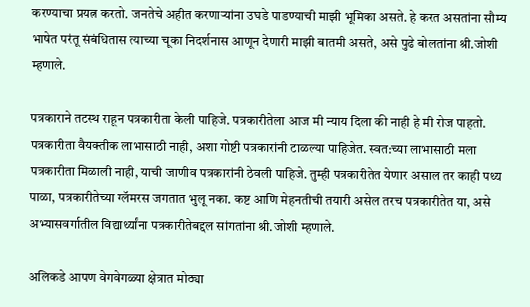करण्याचा प्रयत्न करतो. जनतेचे अहीत करणाऱ्यांना उघडे पाडण्याची माझी भूमिका असते. हे करत असतांना सौम्य भाषेत परंतू संबंधितास त्याच्या चूका निदर्शनास आणून देणारी माझी बातमी असते, असे पुढे बोलतांना श्री.जोशी म्हणाले.

पत्रकाराने तटस्थ राहून पत्रकारीता केली पाहिजे. पत्रकारीतेला आज मी न्याय दिला की नाही हे मी रोज पाहतो. पत्रकारीता वैयक्तीक लाभासाठी नाही, अशा गोष्टी पत्रकारांनी टाळल्या पाहिजेत. स्वत:च्या लाभासाठी मला पत्रकारीता मिळाली नाही, याची जाणीव पत्रकारांनी ठेवली पाहिजे. तुम्ही पत्रकारीतेत येणार असाल तर काही पथ्य पाळा, पत्रकारीतेच्या ग्लॅमरस जगतात भुलू नका. कष्ट आणि मेहनतीची तयारी असेल तरच पत्रकारीतेत या, असे अभ्यासवर्गातील विद्यार्थ्यांना पत्रकारीतेबद्दल सांगतांना श्री.जोशी म्हणाले.

अलिकडे आपण वेगवेगळ्या क्षेत्रात मोठ्या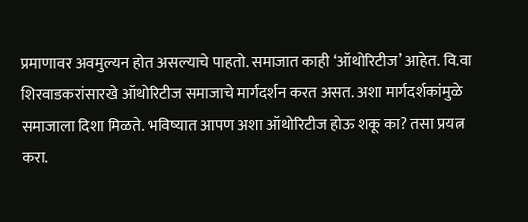प्रमाणावर अवमुल्यन होत असल्याचे पाहतो. समाजात काही ‘ऑथोरिटीज’ आहेत. वि.वा शिरवाडकरांसारखे ऑथोरिटीज समाजाचे मार्गदर्शन करत असत. अशा मार्गदर्शकांमुळे समाजाला दिशा मिळते. भविष्यात आपण अशा ऑथोरिटीज होऊ शकू का? तसा प्रयत्न करा.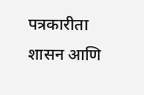पत्रकारीता शासन आणि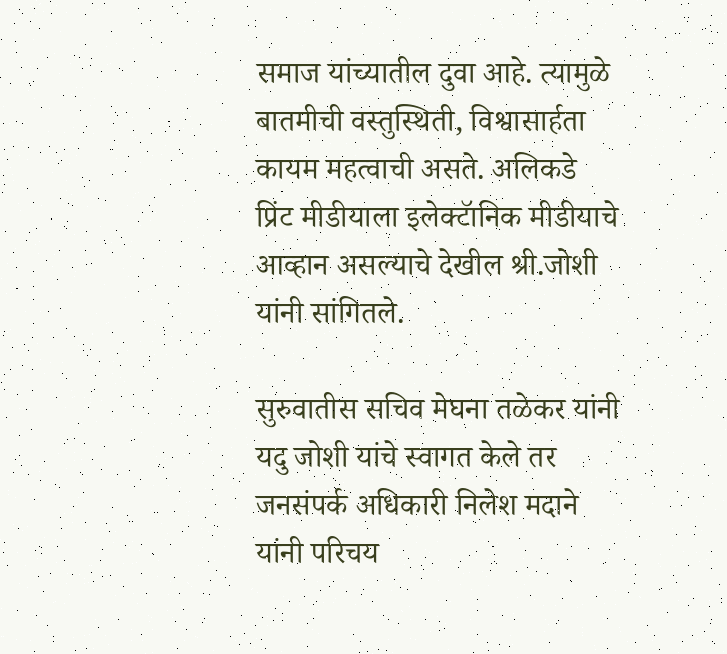समाज यांच्यातील दुवा आहे. त्यामुळे बातमीची वस्तुस्थिती, विश्वासार्हता कायम महत्वाची असते. अलिकडे प्रिंट मीडीयाला इलेक्टॅानिक मीडीयाचे आव्हान असल्याचे देखील श्री.जोशी यांनी सांगितले.

सुरुवातीस सचिव मेघना तळेकर यांनी यदु जोशी यांचे स्वागत केले तर जनसंपर्क अधिकारी निलेश मदाने यांनी परिचय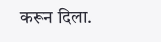करून दिला.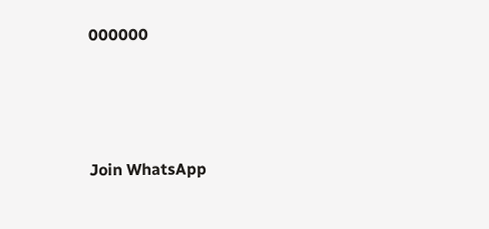000000




Join WhatsApp